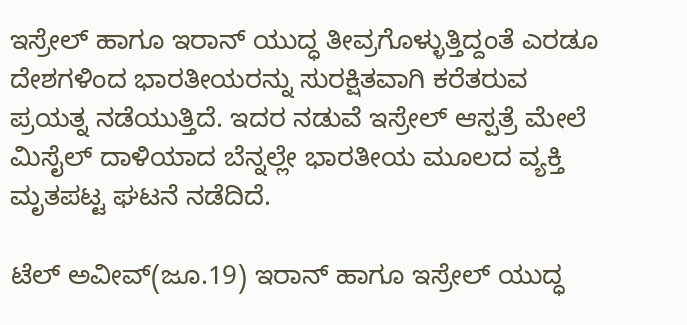ಇಸ್ರೇಲ್ ಹಾಗೂ ಇರಾನ್ ಯುದ್ಧ ತೀವ್ರಗೊಳ್ಳುತ್ತಿದ್ದಂತೆ ಎರಡೂ ದೇಶಗಳಿಂದ ಭಾರತೀಯರನ್ನು ಸುರಕ್ಷಿತವಾಗಿ ಕರೆತರುವ ಪ್ರಯತ್ನ ನಡೆಯುತ್ತಿದೆ. ಇದರ ನಡುವೆ ಇಸ್ರೇಲ್ ಆಸ್ಪತ್ರೆ ಮೇಲೆ ಮಿಸೈಲ್ ದಾಳಿಯಾದ ಬೆನ್ನಲ್ಲೇ ಭಾರತೀಯ ಮೂಲದ ವ್ಯಕ್ತಿ ಮೃತಪಟ್ಟ ಘಟನೆ ನಡೆದಿದೆ.

ಟೆಲ್ ಅವೀವ್(ಜೂ.19) ಇರಾನ್ ಹಾಗೂ ಇಸ್ರೇಲ್ ಯುದ್ಧ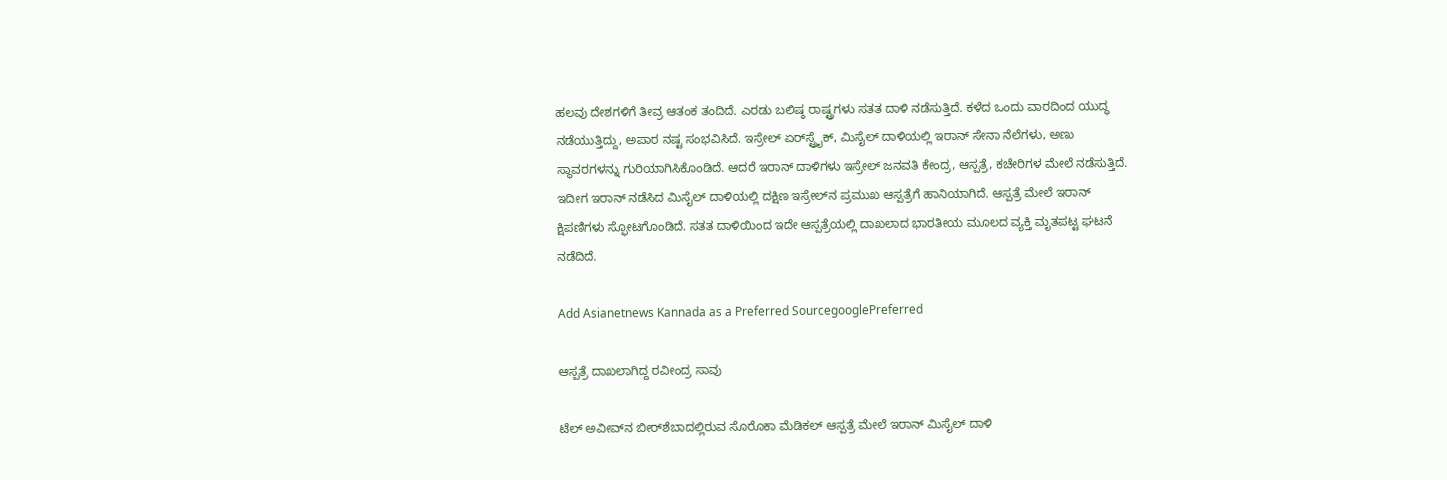ಹಲವು ದೇಶಗಳಿಗೆ ತೀವ್ರ ಆತಂಕ ತಂದಿದೆ. ಎರಡು ಬಲಿಷ್ಠ ರಾಷ್ಟ್ರಗಳು ಸತತ ದಾಳಿ ನಡೆಸುತ್ತಿದೆ. ಕಳೆದ ಒಂದು ವಾರದಿಂದ ಯುದ್ಧ ನಡೆಯುತ್ತಿದ್ದು, ಅಪಾರ ನಷ್ಟ ಸಂಭವಿಸಿದೆ. ಇಸ್ರೇಲ್ ಏರ್‌ಸ್ಟ್ರೈಕ್, ಮಿಸೈಲ್ ದಾಳಿಯಲ್ಲಿ ಇರಾನ್ ಸೇನಾ ನೆಲೆಗಳು, ಅಣು ಸ್ಥಾವರಗಳನ್ನು ಗುರಿಯಾಗಿಸಿಕೊಂಡಿದೆ. ಆದರೆ ಇರಾನ್ ದಾಳಿಗಳು ಇಸ್ರೇಲ್ ಜನವತಿ ಕೇಂದ್ರ, ಆಸ್ಪತ್ರೆ, ಕಚೇರಿಗಳ ಮೇಲೆ ನಡೆಸುತ್ತಿದೆ. ಇದೀಗ ಇರಾನ್ ನಡೆಸಿದ ಮಿಸೈಲ್ ದಾಳಿಯಲ್ಲಿ ದಕ್ಷಿಣ ಇಸ್ರೇಲ್‌ನ ಪ್ರಮುಖ ಆಸ್ಪತ್ರೆಗೆ ಹಾನಿಯಾಗಿದೆ. ಆಸ್ಪತ್ರೆ ಮೇಲೆ ಇರಾನ್ ಕ್ಷಿಪಣಿಗಳು ಸ್ಫೋಟಗೊಂಡಿದೆ. ಸತತ ದಾಳಿಯಿಂದ ಇದೇ ಆಸ್ಪತ್ರೆಯಲ್ಲಿ ದಾಖಲಾದ ಭಾರತೀಯ ಮೂಲದ ವ್ಯಕ್ತಿ ಮೃತಪಟ್ಟ ಘಟನೆ ನಡೆದಿದೆ.

Add Asianetnews Kannada as a Preferred SourcegooglePreferred

ಆಸ್ಪತ್ರೆ ದಾಖಲಾಗಿದ್ದ ರವೀಂದ್ರ ಸಾವು

ಟೆಲ್ ಅವೀವ್‌ನ ಬೀರ್‌ಶೆಬಾದಲ್ಲಿರುವ ಸೊರೊಕಾ ಮೆಡಿಕಲ್ ಆಸ್ಪತ್ರೆ ಮೇಲೆ ಇರಾನ್ ಮಿಸೈಲ್ ದಾಳಿ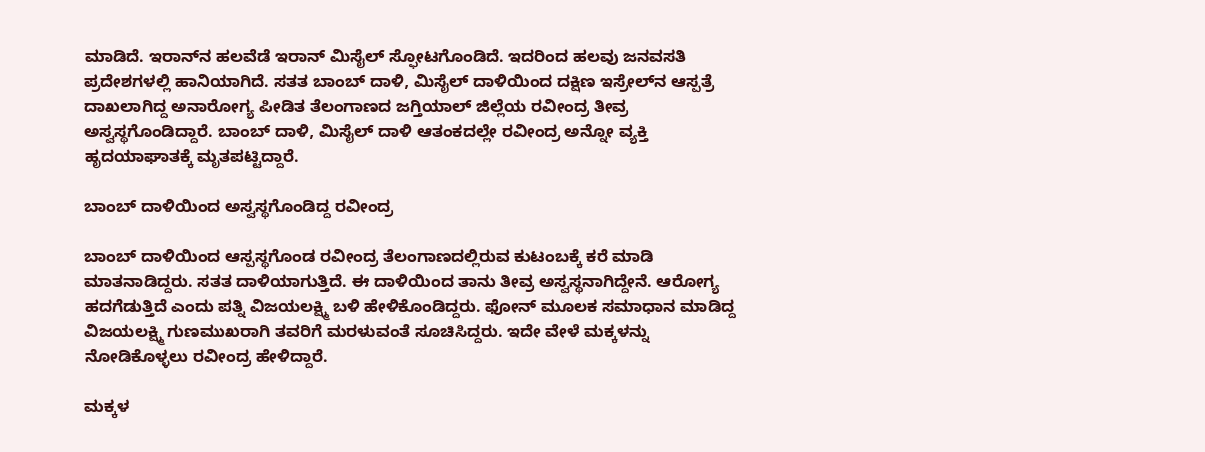ಮಾಡಿದೆ. ಇರಾನ್‌ನ ಹಲವೆಡೆ ಇರಾನ್ ಮಿಸೈಲ್ ಸ್ಫೋಟಗೊಂಡಿದೆ. ಇದರಿಂದ ಹಲವು ಜನವಸತಿ ಪ್ರದೇಶಗಳಲ್ಲಿ ಹಾನಿಯಾಗಿದೆ. ಸತತ ಬಾಂಬ್ ದಾಳಿ, ಮಿಸೈಲ್ ದಾಳಿಯಿಂದ ದಕ್ಷಿಣ ಇಸ್ರೇಲ್‌ನ ಆಸ್ಪತ್ರೆ ದಾಖಲಾಗಿದ್ದ ಅನಾರೋಗ್ಯ ಪೀಡಿತ ತೆಲಂಗಾಣದ ಜಗ್ತಿಯಾಲ್ ಜಿಲ್ಲೆಯ ರವೀಂದ್ರ ತೀವ್ರ ಅಸ್ವಸ್ಥಗೊಂಡಿದ್ದಾರೆ. ಬಾಂಬ್ ದಾಳಿ, ಮಿಸೈಲ್ ದಾಳಿ ಆತಂಕದಲ್ಲೇ ರವೀಂದ್ರ ಅನ್ನೋ ವ್ಯಕ್ತಿ ಹೃದಯಾಘಾತಕ್ಕೆ ಮೃತಪಟ್ಟಿದ್ದಾರೆ.

ಬಾಂಬ್ ದಾಳಿಯಿಂದ ಅಸ್ವಸ್ಥಗೊಂಡಿದ್ದ ರವೀಂದ್ರ

ಬಾಂಬ್ ದಾಳಿಯಿಂದ ಆಸ್ಪಸ್ಥಗೊಂಡ ರವೀಂದ್ರ ತೆಲಂಗಾಣದಲ್ಲಿರುವ ಕುಟಂಬಕ್ಕೆ ಕರೆ ಮಾಡಿ ಮಾತನಾಡಿದ್ದರು. ಸತತ ದಾಳಿಯಾಗುತ್ತಿದೆ. ಈ ದಾಳಿಯಿಂದ ತಾನು ತೀವ್ರ ಅಸ್ವಸ್ಥನಾಗಿದ್ದೇನೆ. ಆರೋಗ್ಯ ಹದಗೆಡುತ್ತಿದೆ ಎಂದು ಪತ್ನಿ ವಿಜಯಲಕ್ಷ್ಮಿ ಬಳಿ ಹೇಳಿಕೊಂಡಿದ್ದರು. ಫೋನ್ ಮೂಲಕ ಸಮಾಧಾನ ಮಾಡಿದ್ದ ವಿಜಯಲಕ್ಷ್ಮಿ ಗುಣಮುಖರಾಗಿ ತವರಿಗೆ ಮರಳುವಂತೆ ಸೂಚಿಸಿದ್ದರು. ಇದೇ ವೇಳೆ ಮಕ್ಕಳನ್ನು ನೋಡಿಕೊಳ್ಳಲು ರವೀಂದ್ರ ಹೇಳಿದ್ದಾರೆ.

ಮಕ್ಕಳ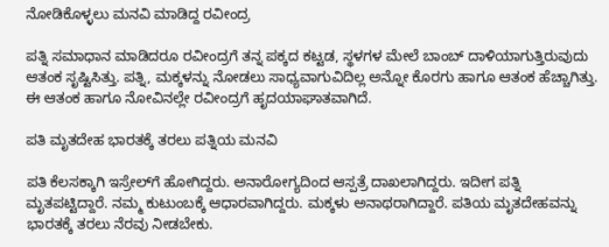ನೋಡಿಕೊಳ್ಳಲು ಮನವಿ ಮಾಡಿದ್ದ ರವೀಂದ್ರ

ಪತ್ನಿ ಸಮಾಧಾನ ಮಾಡಿದರೂ ರವೀಂದ್ರಗೆ ತನ್ನ ಪಕ್ಕದ ಕಟ್ಟಡ, ಸ್ಥಳಗಳ ಮೇಲೆ ಬಾಂಬ್ ದಾಳಿಯಾಗುತ್ತಿರುವುದು ಆತಂಕ ಸೃಷ್ಟಿಸಿತ್ತು. ಪತ್ನಿ, ಮಕ್ಕಳನ್ನು ನೋಡಲು ಸಾಧ್ಯವಾಗುವಿದಿಲ್ಲ ಅನ್ನೋ ಕೊರಗು ಹಾಗೂ ಆತಂಕ ಹೆಚ್ಚಾಗಿತ್ತು. ಈ ಆತಂಕ ಹಾಗೂ ನೋವಿನಲ್ಲೇ ರವೀಂದ್ರಗೆ ಹೃದಯಾಘಾತವಾಗಿದೆ.

ಪತಿ ಮೃತದೇಹ ಭಾರತಕ್ಕೆ ತರಲು ಪತ್ನಿಯ ಮನವಿ

ಪತಿ ಕೆಲಸಕ್ಕಾಗಿ ಇಸ್ರೇಲ್‌ಗೆ ಹೋಗಿದ್ದರು. ಅನಾರೋಗ್ಯದಿಂದ ಆಸ್ಪತ್ರೆ ದಾಖಲಾಗಿದ್ದರು. ಇದೀಗ ಪತ್ನಿ ಮೃತಪಟ್ಟಿದ್ದಾರೆ. ನಮ್ಮ ಕುಟುಂಬಕ್ಕೆ ಆಧಾರವಾಗಿದ್ದರು. ಮಕ್ಕಳು ಅನಾಥರಾಗಿದ್ದಾರೆ. ಪತಿಯ ಮೃತದೇಹವನ್ನು ಭಾರತಕ್ಕೆ ತರಲು ನೆರವು ನೀಡಬೇಕು.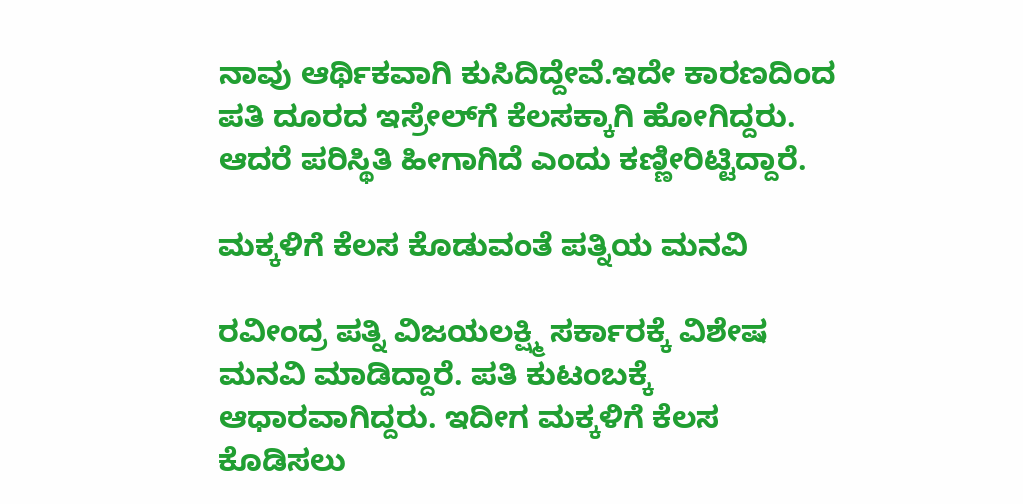ನಾವು ಆರ್ಥಿಕವಾಗಿ ಕುಸಿದಿದ್ದೇವೆ.ಇದೇ ಕಾರಣದಿಂದ ಪತಿ ದೂರದ ಇಸ್ರೇಲ್‌ಗೆ ಕೆಲಸಕ್ಕಾಗಿ ಹೋಗಿದ್ದರು. ಆದರೆ ಪರಿಸ್ಥಿತಿ ಹೀಗಾಗಿದೆ ಎಂದು ಕಣ್ಣೀರಿಟ್ಟಿದ್ದಾರೆ.

ಮಕ್ಕಳಿಗೆ ಕೆಲಸ ಕೊಡುವಂತೆ ಪತ್ನಿಯ ಮನವಿ

ರವೀಂದ್ರ ಪತ್ನಿ ವಿಜಯಲಕ್ಷ್ಮಿ ಸರ್ಕಾರಕ್ಕೆ ವಿಶೇಷ ಮನವಿ ಮಾಡಿದ್ದಾರೆ. ಪತಿ ಕುಟಂಬಕ್ಕೆ ಆಧಾರವಾಗಿದ್ದರು. ಇದೀಗ ಮಕ್ಕಳಿಗೆ ಕೆಲಸ ಕೊಡಿಸಲು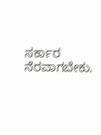ಸರ್ಕಾರ ನೆರವಾಗಬೇಕು.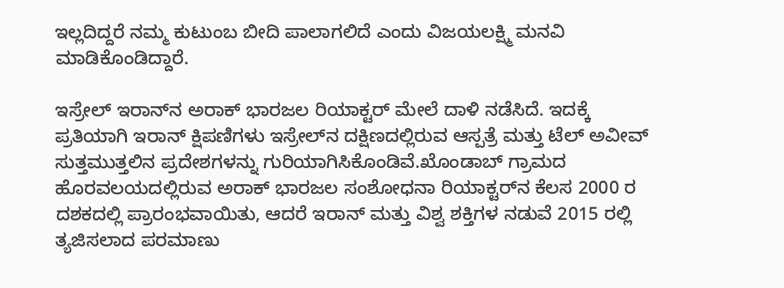ಇಲ್ಲದಿದ್ದರೆ ನಮ್ಮ ಕುಟುಂಬ ಬೀದಿ ಪಾಲಾಗಲಿದೆ ಎಂದು ವಿಜಯಲಕ್ಷ್ಮಿ ಮನವಿ ಮಾಡಿಕೊಂಡಿದ್ದಾರೆ.

ಇಸ್ರೇಲ್ ಇರಾನ್‌ನ ಅರಾಕ್ ಭಾರಜಲ ರಿಯಾಕ್ಟರ್ ಮೇಲೆ ದಾಳಿ ನಡೆಸಿದೆ. ಇದಕ್ಕೆ ಪ್ರತಿಯಾಗಿ ಇರಾನ್ ಕ್ಷಿಪಣಿಗಳು ಇಸ್ರೇಲ್‌ನ ದಕ್ಷಿಣದಲ್ಲಿರುವ ಆಸ್ಪತ್ರೆ ಮತ್ತು ಟೆಲ್ ಅವೀವ್ ಸುತ್ತಮುತ್ತಲಿನ ಪ್ರದೇಶಗಳನ್ನು ಗುರಿಯಾಗಿಸಿಕೊಂಡಿವೆ.ಖೊಂಡಾಬ್ ಗ್ರಾಮದ ಹೊರವಲಯದಲ್ಲಿರುವ ಅರಾಕ್ ಭಾರಜಲ ಸಂಶೋಧನಾ ರಿಯಾಕ್ಟರ್‌ನ ಕೆಲಸ 2000 ರ ದಶಕದಲ್ಲಿ ಪ್ರಾರಂಭವಾಯಿತು, ಆದರೆ ಇರಾನ್ ಮತ್ತು ವಿಶ್ವ ಶಕ್ತಿಗಳ ನಡುವೆ 2015 ರಲ್ಲಿ ತ್ಯಜಿಸಲಾದ ಪರಮಾಣು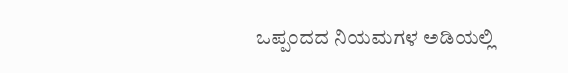ಒಪ್ಪಂದದ ನಿಯಮಗಳ ಅಡಿಯಲ್ಲಿ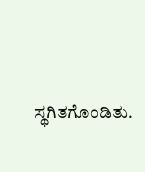ಸ್ಥಗಿತಗೊಂಡಿತು.